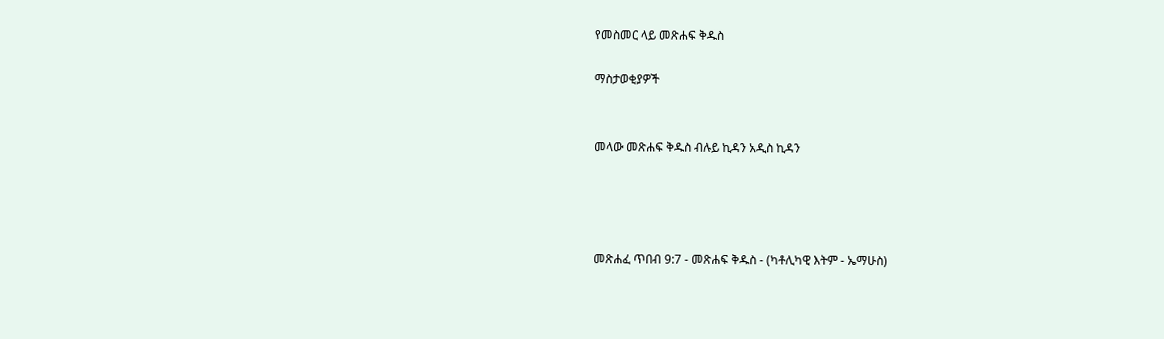የመስመር ላይ መጽሐፍ ቅዱስ

ማስታወቂያዎች


መላው መጽሐፍ ቅዱስ ብሉይ ኪዳን አዲስ ኪዳን




መጽሐፈ ጥበብ 9:7 - መጽሐፍ ቅዱስ - (ካቶሊካዊ እትም - ኤማሁስ)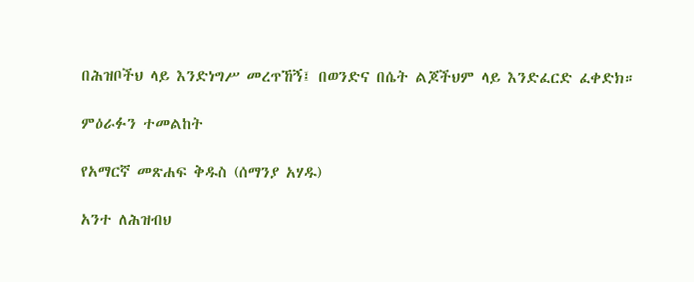በሕዝቦችህ ላይ እንድነግሥ መረጥኸኝ፤ በወንድና በሴት ልጆችህም ላይ እንድፈርድ ፈቀድክ።

ምዕራፉን ተመልከት

የአማርኛ መጽሐፍ ቅዱስ (ሰማንያ አሃዱ)

አንተ ለሕዝብህ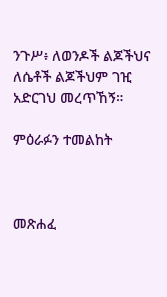ንጉሥ፥ ለወንዶች ልጆችህና ለሴቶች ልጆችህም ገዢ አድርገህ መረጥኸኝ።

ምዕራፉን ተመልከት



መጽሐፈ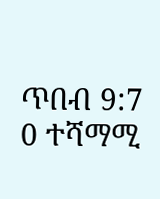ጥበብ 9:7
0 ተሻማሚ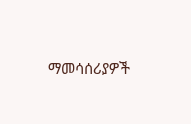ማመሳሰሪያዎች